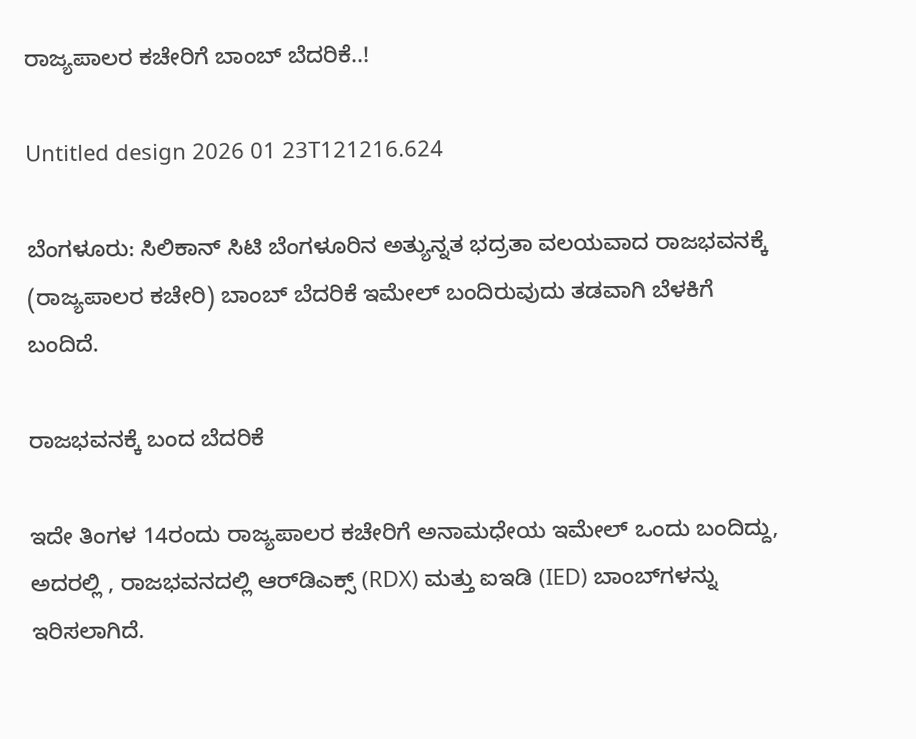ರಾಜ್ಯಪಾಲರ ಕಚೇರಿಗೆ ಬಾಂಬ್ ಬೆದರಿಕೆ..!

Untitled design 2026 01 23T121216.624

ಬೆಂಗಳೂರು: ಸಿಲಿಕಾನ್ ಸಿಟಿ ಬೆಂಗಳೂರಿನ ಅತ್ಯುನ್ನತ ಭದ್ರತಾ ವಲಯವಾದ ರಾಜಭವನಕ್ಕೆ (ರಾಜ್ಯಪಾಲರ ಕಚೇರಿ) ಬಾಂಬ್ ಬೆದರಿಕೆ ಇಮೇಲ್ ಬಂದಿರುವುದು ತಡವಾಗಿ ಬೆಳಕಿಗೆ ಬಂದಿದೆ.

ರಾಜಭವನಕ್ಕೆ ಬಂದ ಬೆದರಿಕೆ

ಇದೇ ತಿಂಗಳ 14ರಂದು ರಾಜ್ಯಪಾಲರ ಕಚೇರಿಗೆ ಅನಾಮಧೇಯ ಇಮೇಲ್ ಒಂದು ಬಂದಿದ್ದು, ಅದರಲ್ಲಿ , ರಾಜಭವನದಲ್ಲಿ ಆರ್‌ಡಿಎಕ್ಸ್ (RDX) ಮತ್ತು ಐಇಡಿ (IED) ಬಾಂಬ್‌ಗಳನ್ನು ಇರಿಸಲಾಗಿದೆ.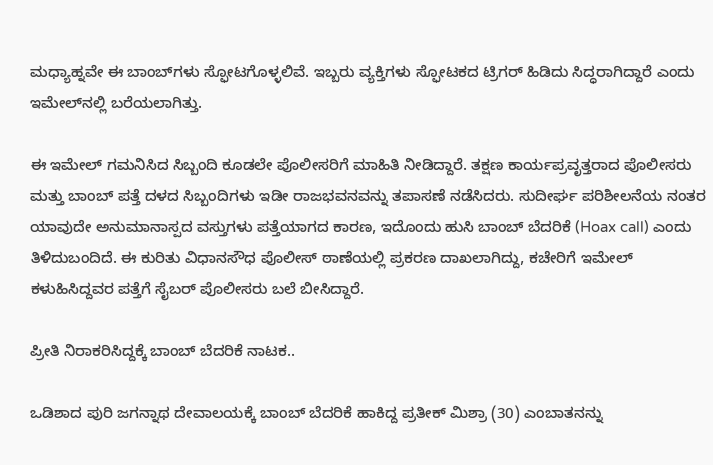ಮಧ್ಯಾಹ್ನವೇ ಈ ಬಾಂಬ್‌ಗಳು ಸ್ಫೋಟಗೊಳ್ಳಲಿವೆ. ಇಬ್ಬರು ವ್ಯಕ್ತಿಗಳು ಸ್ಫೋಟಕದ ಟ್ರಿಗರ್ ಹಿಡಿದು ಸಿದ್ಧರಾಗಿದ್ದಾರೆ ಎಂದು ಇಮೇಲ್‌ನಲ್ಲಿ ಬರೆಯಲಾಗಿತ್ತು.

ಈ ಇಮೇಲ್ ಗಮನಿಸಿದ ಸಿಬ್ಬಂದಿ ಕೂಡಲೇ ಪೊಲೀಸರಿಗೆ ಮಾಹಿತಿ ನೀಡಿದ್ದಾರೆ. ತಕ್ಷಣ ಕಾರ್ಯಪ್ರವೃತ್ತರಾದ ಪೊಲೀಸರು ಮತ್ತು ಬಾಂಬ್ ಪತ್ತೆ ದಳದ ಸಿಬ್ಬಂದಿಗಳು ಇಡೀ ರಾಜಭವನವನ್ನು ತಪಾಸಣೆ ನಡೆಸಿದರು. ಸುದೀರ್ಘ ಪರಿಶೀಲನೆಯ ನಂತರ ಯಾವುದೇ ಅನುಮಾನಾಸ್ಪದ ವಸ್ತುಗಳು ಪತ್ತೆಯಾಗದ ಕಾರಣ, ಇದೊಂದು ಹುಸಿ ಬಾಂಬ್ ಬೆದರಿಕೆ (Hoax call) ಎಂದು ತಿಳಿದುಬಂದಿದೆ. ಈ ಕುರಿತು ವಿಧಾನಸೌಧ ಪೊಲೀಸ್ ಠಾಣೆಯಲ್ಲಿ ಪ್ರಕರಣ ದಾಖಲಾಗಿದ್ದು, ಕಚೇರಿಗೆ ಇಮೇಲ್ ಕಳುಹಿಸಿದ್ದವರ ಪತ್ತೆಗೆ ಸೈಬರ್ ಪೊಲೀಸರು ಬಲೆ ಬೀಸಿದ್ದಾರೆ.

ಪ್ರೀತಿ ನಿರಾಕರಿಸಿದ್ದಕ್ಕೆ ಬಾಂಬ್ ಬೆದರಿಕೆ ನಾಟಕ..

ಒಡಿಶಾದ ಪುರಿ ಜಗನ್ನಾಥ ದೇವಾಲಯಕ್ಕೆ ಬಾಂಬ್ ಬೆದರಿಕೆ ಹಾಕಿದ್ದ ಪ್ರತೀಕ್ ಮಿಶ್ರಾ (30) ಎಂಬಾತನನ್ನು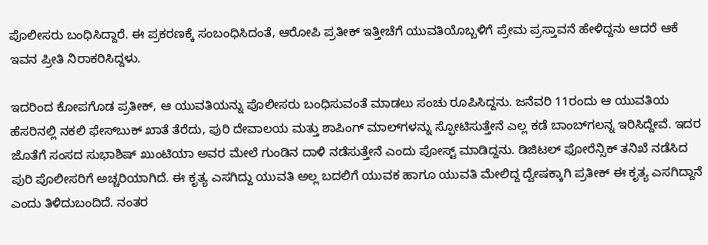ಪೊಲೀಸರು ಬಂಧಿಸಿದ್ದಾರೆ. ಈ ಪ್ರಕರಣಕ್ಕೆ ಸಂಬಂಧಿಸಿದಂತೆ, ಆರೋಪಿ ಪ್ರತೀಕ್ ಇತ್ತೀಚೆಗೆ ಯುವತಿಯೊಬ್ಬಳಿಗೆ ಪ್ರೇಮ ಪ್ರಸ್ತಾವನೆ ಹೇಳಿದ್ದನು ಆದರೆ ಆಕೆ ಇವನ ಪ್ರೀತಿ ನಿರಾಕರಿಸಿದ್ದಳು.

ಇದರಿಂದ ಕೋಪಗೊಡ ಪ್ರತೀಕ್, ಆ ಯುವತಿಯನ್ನು ಪೊಲೀಸರು ಬಂಧಿಸುವಂತೆ ಮಾಡಲು ಸಂಚು ರೂಪಿಸಿದ್ದನು. ಜನೆವರಿ 11ರಂದು ಆ ಯುವತಿಯ ಹೆಸರಿನಲ್ಲಿ ನಕಲಿ ಫೇಸ್‌ಬುಕ್ ಖಾತೆ ತೆರೆದು, ಪುರಿ ದೇವಾಲಯ ಮತ್ತು ಶಾಪಿಂಗ್ ಮಾಲ್‌ಗಳನ್ನು ಸ್ಫೋಟಿಸುತ್ತೇನೆ ಎಲ್ಲ ಕಡೆ ಬಾಂಬ್‌ಗಲನ್ನ ಇರಿಸಿದ್ದೇವೆ. ಇದರ ಜೊತೆಗೆ ಸಂಸದ ಸುಭಾಶಿಷ್ ಖುಂಟಿಯಾ ಅವರ ಮೇಲೆ ಗುಂಡಿನ ದಾಳಿ ನಡೆಸುತ್ತೇನೆ ಎಂದು ಪೋಸ್ಟ್ ಮಾಡಿದ್ದನು. ಡಿಜಿಟಲ್ ಫೋರೆನ್ಸಿಕ್ ತನಿಖೆ ನಡೆಸಿದ ಪುರಿ ಪೊಲೀಸರಿಗೆ ಅಚ್ಚರಿಯಾಗಿದೆ. ಈ ಕೃತ್ಯ ಎಸಗಿದ್ದು ಯುವತಿ ಅಲ್ಲ ಬದಲಿಗೆ ಯುವಕ ಹಾಗೂ ಯುವತಿ ಮೇಲಿದ್ದ ದ್ವೇಷಕ್ಕಾಗಿ ಪ್ರತೀಕ್‌ ಈ ಕೃತ್ಯ ಎಸಗಿದ್ದಾನೆ ಎಂದು ತಿಳಿದುಬಂದಿದೆ. ನಂತರ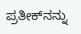ಪ್ರತೀಕ್‌ನನ್ನು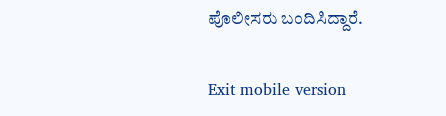ಪೊಲೀಸರು ಬಂದಿಸಿದ್ದಾರೆ.

Exit mobile version